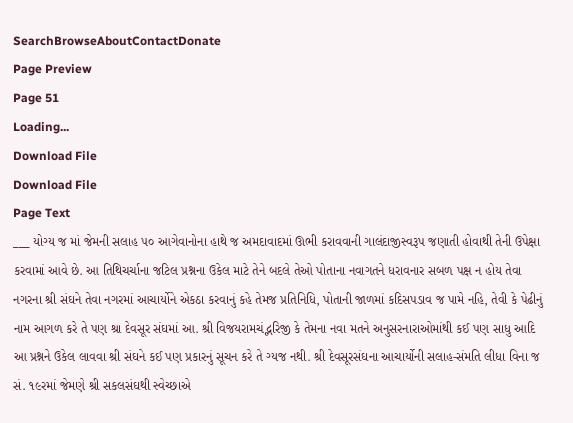SearchBrowseAboutContactDonate
Page Preview
Page 51
Loading...
Download File
Download File
Page Text
___ યોગ્ય જ માં જેમની સલાહ ૫૦ આગેવાનોના હાથે જ અમદાવાદમાં ઊભી કરાવવાની ગાલંદાજીસ્વરૂપ જણાતી હોવાથી તેની ઉપેક્ષા કરવામાં આવે છે. આ તિથિચર્ચાના જટિલ પ્રશ્નના ઉકેલ માટે તેને બદલે તેઓ પોતાના નવાગતને ધરાવનાર સબળ પક્ષ ન હોય તેવા નગરના શ્રી સંઘને તેવા નગરમાં આચાર્યોને એકઠા કરવાનું કહે તેમજ પ્રતિનિધિ, પોતાની જાળમાં કદિસપડાવ જ પામે નહિ, તેવી કે પેઢીનું નામ આગળ કરે તે પણ શ્રા દેવસૂર સંઘમાં આ. શ્રી વિજયરામચંદ્ભરિજી કે તેમના નવા મતને અનુસરનારાઓમાંથી કઈ પણ સાધુ આદિ આ પ્રશ્નને ઉકેલ લાવવા શ્રી સંઘને કઈ પણ પ્રકારનું સૂચન કરે તે ગ્યજ નથી. શ્રી દેવસૂરસંઘના આચાર્યોની સલાહ-સંમતિ લીધા વિના જ સં. ૧૯રમાં જેમણે શ્રી સકલસંઘથી સ્વેચ્છાએ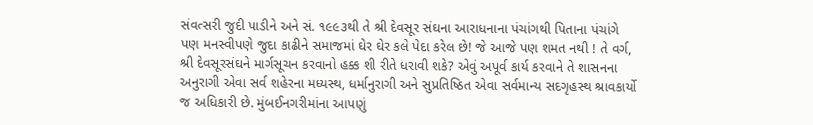સંવત્સરી જુદી પાડીને અને સં. ૧૯૯૩થી તે શ્રી દેવસૂર સંઘના આરાધનાના પંચાંગથી પિતાના પંચાંગે પણ મનસ્વીપણે જુદા કાઢીને સમાજમાં ઘેર ઘેર કલે પેદા કરેલ છે! જે આજે પણ શમત નથી ! તે વર્ગ, શ્રી દેવસૂરસંઘને માર્ગસૂચન કરવાનો હક્ક શી રીતે ધરાવી શકે? એવું અપૂર્વ કાર્ય કરવાને તે શાસનના અનુરાગી એવા સર્વ શહેરના મધ્યસ્થ, ધર્માનુરાગી અને સુપ્રતિષ્ઠિત એવા સર્વમાન્ય સદગૃહસ્થ શ્રાવકાર્યો જ અધિકારી છે. મુંબઈનગરીમાંના આપણું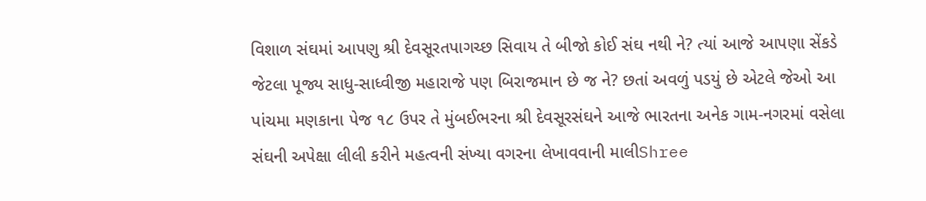વિશાળ સંઘમાં આપણુ શ્રી દેવસૂરતપાગચ્છ સિવાય તે બીજો કોઈ સંઘ નથી ને? ત્યાં આજે આપણા સેંકડે જેટલા પૂજ્ય સાધુ-સાધ્વીજી મહારાજે પણ બિરાજમાન છે જ ને? છતાં અવળું પડયું છે એટલે જેઓ આ પાંચમા મણકાના પેજ ૧૮ ઉપર તે મુંબઈભરના શ્રી દેવસૂરસંઘને આજે ભારતના અનેક ગામ-નગરમાં વસેલા સંઘની અપેક્ષા લીલી કરીને મહત્વની સંખ્યા વગરના લેખાવવાની માલીShree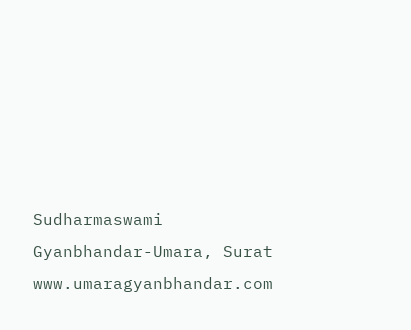Sudharmaswami Gyanbhandar-Umara, Surat www.umaragyanbhandar.com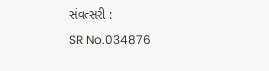સંવત્સરી :
SR No.034876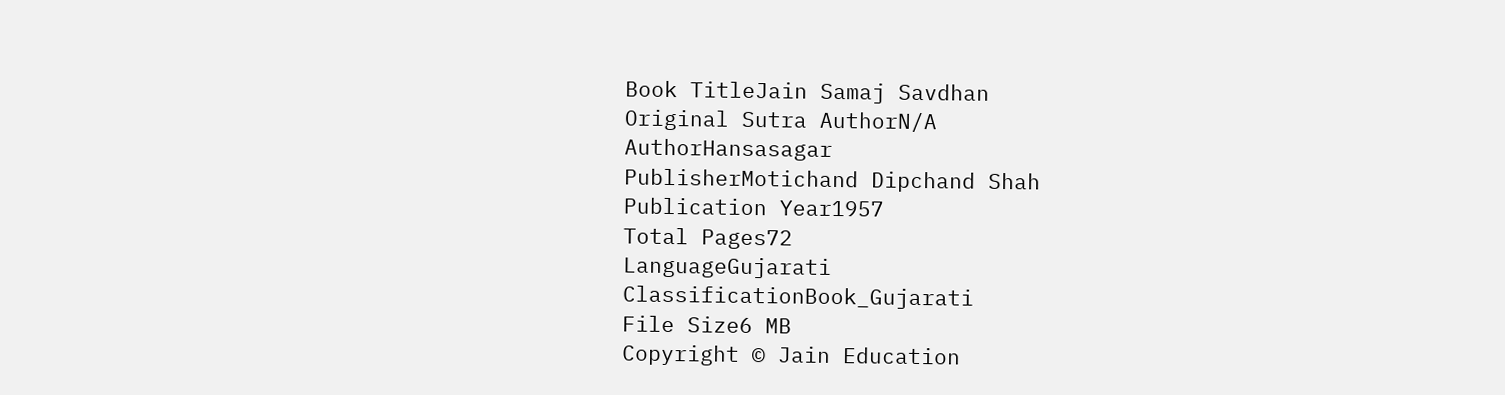Book TitleJain Samaj Savdhan
Original Sutra AuthorN/A
AuthorHansasagar
PublisherMotichand Dipchand Shah
Publication Year1957
Total Pages72
LanguageGujarati
ClassificationBook_Gujarati
File Size6 MB
Copyright © Jain Education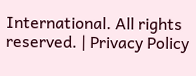International. All rights reserved. | Privacy Policy